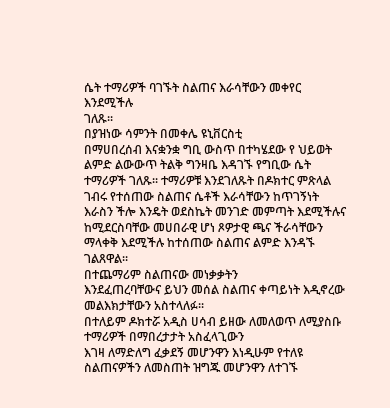ሴት ተማሪዎች ባገኙት ስልጠና እራሳቸውን መቀየር እንደሚችሉ
ገለጹ፡፡
በያዝነው ሳምንት በመቀሌ ዩኒቨርስቲ
በማሀበረሰብ እናቋንቋ ግቢ ውስጥ በተካሄደው የ ህይወት ልምድ ልውውጥ ትልቅ ግንዛቤ እዳገኙ የግቢው ሴት ተማሪዎች ገለጹ፡፡ ተማሪዎቹ እንደገለጹት በዶክተር ምጽላል
ገብሩ የተሰጠው ስልጠና ሴቶች እራሳቸውን ከጥገኝነት እራስን ችሎ እንዴት ወደስኬት መንገድ መምጣት እደሚችሉና ከሚደርስባቸው መሀበራዊ ሆነ ጾዎታዊ ጫና ችራሳቸውን
ማላቀቅ እደሚችሉ ከተሰጠው ስልጠና ልምድ እንዳኙ ገልጸዋል፡፡
በተጨማሪም ስልጠናው መነቃቃትን
እንደፈጠረባቸውና ይህን መሰል ስልጠና ቀጣይነት እዲኖረው መልእክታቸውን አስተላለፉ፡፡
በተለይም ዶክተሯ አዲስ ሀሳብ ይዘው ለመለወጥ ለሚያስቡ ተማሪዎች በማበረታታት አስፈላጊውን
እገዛ ለማድለግ ፈቃደኝ መሆንዋን እነዲሁም የተለዩ ስልጠናዎችን ለመስጠት ዝግጁ መሆንዋን ለተገኙ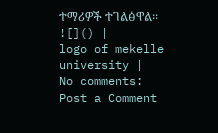ተማሪዎች ተገልፅዋል፡፡
![]() |
logo of mekelle university |
No comments:
Post a Comment